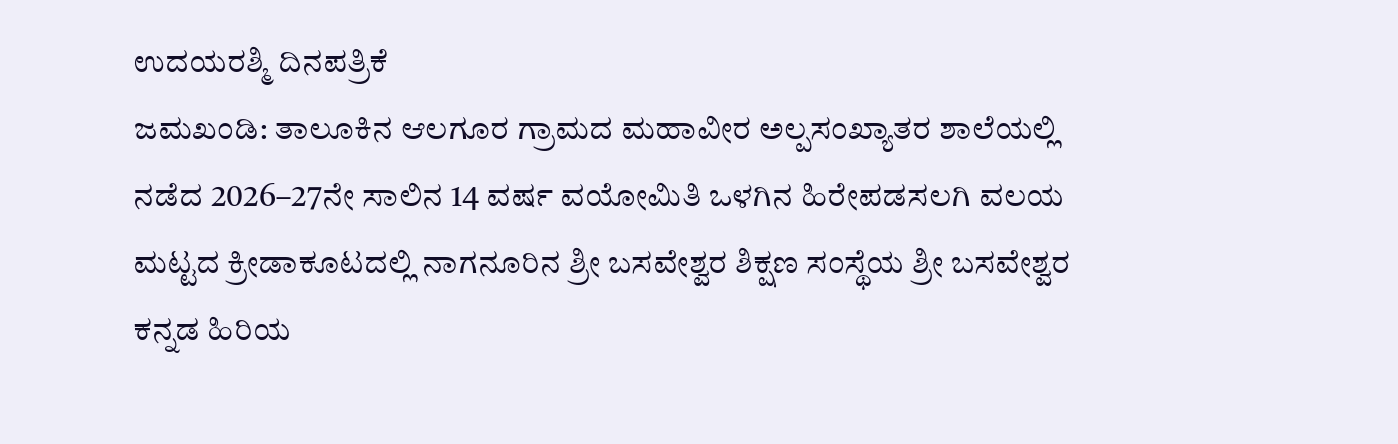ಉದಯರಶ್ಮಿ ದಿನಪತ್ರಿಕೆ
ಜಮಖಂಡಿ: ತಾಲೂಕಿನ ಆಲಗೂರ ಗ್ರಾಮದ ಮಹಾವೀರ ಅಲ್ಪಸಂಖ್ಯಾತರ ಶಾಲೆಯಲ್ಲಿ ನಡೆದ 2026–27ನೇ ಸಾಲಿನ 14 ವರ್ಷ ವಯೋಮಿತಿ ಒಳಗಿನ ಹಿರೇಪಡಸಲಗಿ ವಲಯ ಮಟ್ಟದ ಕ್ರೀಡಾಕೂಟದಲ್ಲಿ ನಾಗನೂರಿನ ಶ್ರೀ ಬಸವೇಶ್ವರ ಶಿಕ್ಷಣ ಸಂಸ್ಥೆಯ ಶ್ರೀ ಬಸವೇಶ್ವರ ಕನ್ನಡ ಹಿರಿಯ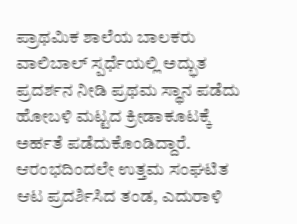ಪ್ರಾಥಮಿಕ ಶಾಲೆಯ ಬಾಲಕರು ವಾಲಿಬಾಲ್ ಸ್ಪರ್ಧೆಯಲ್ಲಿ ಅದ್ಭುತ ಪ್ರದರ್ಶನ ನೀಡಿ ಪ್ರಥಮ ಸ್ಥಾನ ಪಡೆದು ಹೋಬಳಿ ಮಟ್ಟದ ಕ್ರೀಡಾಕೂಟಕ್ಕೆ ಅರ್ಹತೆ ಪಡೆದುಕೊಂಡಿದ್ದಾರೆ.
ಆರಂಭದಿಂದಲೇ ಉತ್ತಮ ಸಂಘಟಿತ ಆಟ ಪ್ರದರ್ಶಿಸಿದ ತಂಡ, ಎದುರಾಳಿ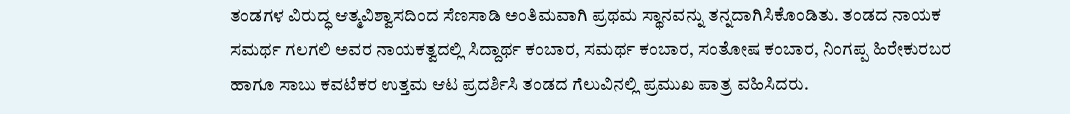ತಂಡಗಳ ವಿರುದ್ಧ ಆತ್ಮವಿಶ್ವಾಸದಿಂದ ಸೆಣಸಾಡಿ ಅಂತಿಮವಾಗಿ ಪ್ರಥಮ ಸ್ಥಾನವನ್ನು ತನ್ನದಾಗಿಸಿಕೊಂಡಿತು. ತಂಡದ ನಾಯಕ ಸಮರ್ಥ ಗಲಗಲಿ ಅವರ ನಾಯಕತ್ವದಲ್ಲಿ ಸಿದ್ದಾರ್ಥ ಕಂಬಾರ, ಸಮರ್ಥ ಕಂಬಾರ, ಸಂತೋಷ ಕಂಬಾರ, ನಿಂಗಪ್ಪ ಹಿರೇಕುರಬರ ಹಾಗೂ ಸಾಬು ಕವಟೆಕರ ಉತ್ತಮ ಆಟ ಪ್ರದರ್ಶಿಸಿ ತಂಡದ ಗೆಲುವಿನಲ್ಲಿ ಪ್ರಮುಖ ಪಾತ್ರ ವಹಿಸಿದರು.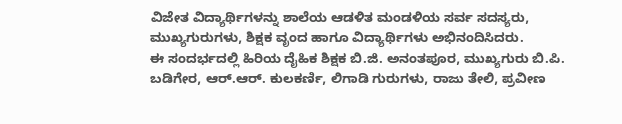ವಿಜೇತ ವಿದ್ಯಾರ್ಥಿಗಳನ್ನು ಶಾಲೆಯ ಆಡಳಿತ ಮಂಡಳಿಯ ಸರ್ವ ಸದಸ್ಯರು, ಮುಖ್ಯಗುರುಗಳು, ಶಿಕ್ಷಕ ವೃಂದ ಹಾಗೂ ವಿದ್ಯಾರ್ಥಿಗಳು ಅಭಿನಂದಿಸಿದರು.
ಈ ಸಂದರ್ಭದಲ್ಲಿ ಹಿರಿಯ ದೈಹಿಕ ಶಿಕ್ಷಕ ಬಿ.ಜಿ. ಅನಂತಪೂರ, ಮುಖ್ಯಗುರು ಬಿ.ಪಿ. ಬಡಿಗೇರ, ಆರ್.ಆರ್. ಕುಲಕರ್ಣಿ, ಲಿಗಾಡಿ ಗುರುಗಳು, ರಾಜು ತೇಲಿ, ಪ್ರವೀಣ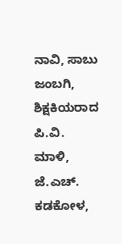ನಾವಿ, ಸಾಬು ಜಂಬಗಿ, ಶಿಕ್ಷಕಿಯರಾದ ಪಿ.ವಿ. ಮಾಳಿ, ಜೆ.ಎಚ್. ಕಡಕೋಳ,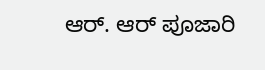ಆರ್. ಆರ್ ಪೂಜಾರಿ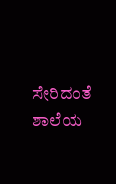ಸೇರಿದಂತೆ ಶಾಲೆಯ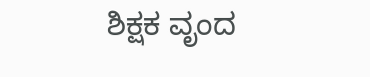ಶಿಕ್ಷಕ ವೃಂದ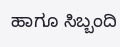ಹಾಗೂ ಸಿಬ್ಬಂದಿ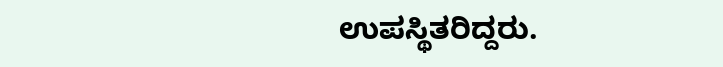ಉಪಸ್ಥಿತರಿದ್ದರು.